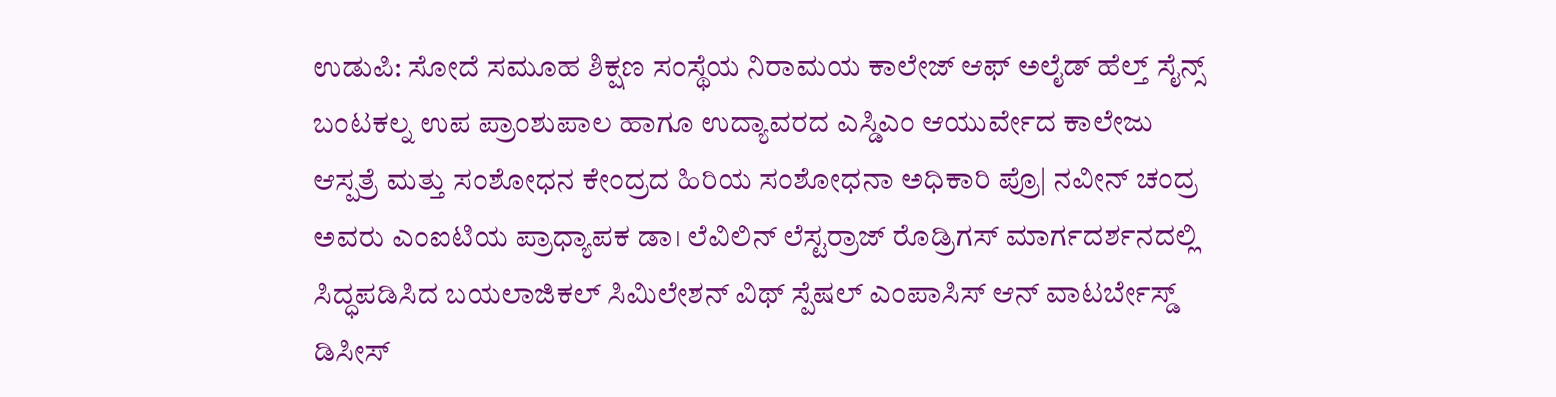ಉಡುಪಿ: ಸೋದೆ ಸಮೂಹ ಶಿಕ್ಷಣ ಸಂಸ್ಥೆಯ ನಿರಾಮಯ ಕಾಲೇಜ್ ಆಫ್ ಅಲೈಡ್ ಹೆಲ್ತ್ ಸೈನ್ಸ್ ಬಂಟಕಲ್ನ ಉಪ ಪ್ರಾಂಶುಪಾಲ ಹಾಗೂ ಉದ್ಯಾವರದ ಎಸ್ಡಿಎಂ ಆಯುರ್ವೇದ ಕಾಲೇಜು ಆಸ್ಪತ್ರೆ ಮತ್ತು ಸಂಶೋಧನ ಕೇಂದ್ರದ ಹಿರಿಯ ಸಂಶೋಧನಾ ಅಧಿಕಾರಿ ಪ್ರೊ| ನವೀನ್ ಚಂದ್ರ ಅವರು ಎಂಐಟಿಯ ಪ್ರಾಧ್ಯಾಪಕ ಡಾ। ಲೆವಿಲಿನ್ ಲೆಸ್ಟರ್ರಾಜ್ ರೊಡ್ರಿಗಸ್ ಮಾರ್ಗದರ್ಶನದಲ್ಲಿ ಸಿದ್ಧಪಡಿಸಿದ ಬಯಲಾಜಿಕಲ್ ಸಿಮಿಲೇಶನ್ ವಿಥ್ ಸ್ಪೆಷಲ್ ಎಂಪಾಸಿಸ್ ಆನ್ ವಾಟರ್ಬೇಸ್ಡ್ ಡಿಸೀಸ್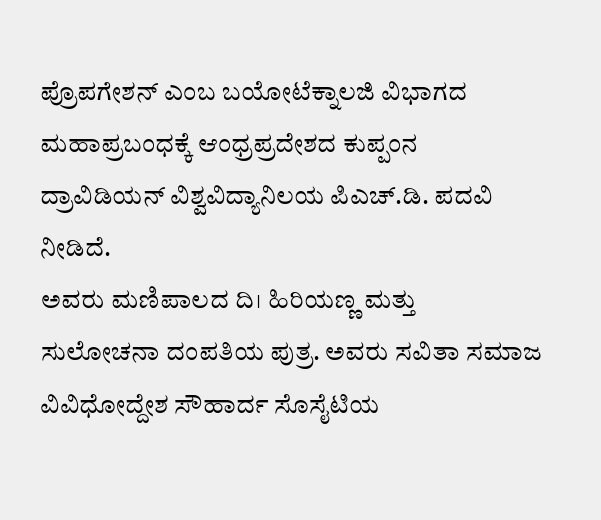ಪ್ರೊಪಗೇಶನ್ ಎಂಬ ಬಯೋಟೆಕ್ನಾಲಜಿ ವಿಭಾಗದ ಮಹಾಪ್ರಬಂಧಕ್ಕೆ ಆಂಧ್ರಪ್ರದೇಶದ ಕುಪ್ಪಂನ ದ್ರಾವಿಡಿಯನ್ ವಿಶ್ವವಿದ್ಯಾನಿಲಯ ಪಿಎಚ್.ಡಿ. ಪದವಿ ನೀಡಿದೆ.
ಅವರು ಮಣಿಪಾಲದ ದಿ। ಹಿರಿಯಣ್ಣ ಮತ್ತು ಸುಲೋಚನಾ ದಂಪತಿಯ ಪುತ್ರ. ಅವರು ಸವಿತಾ ಸಮಾಜ ವಿವಿಧೋದ್ದೇಶ ಸೌಹಾರ್ದ ಸೊಸೈಟಿಯ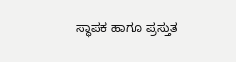ಸ್ಥಾಪಕ ಹಾಗೂ ಪ್ರಸ್ತುತ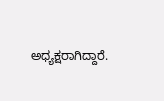ಅಧ್ಯಕ್ಷರಾಗಿದ್ದಾರೆ.